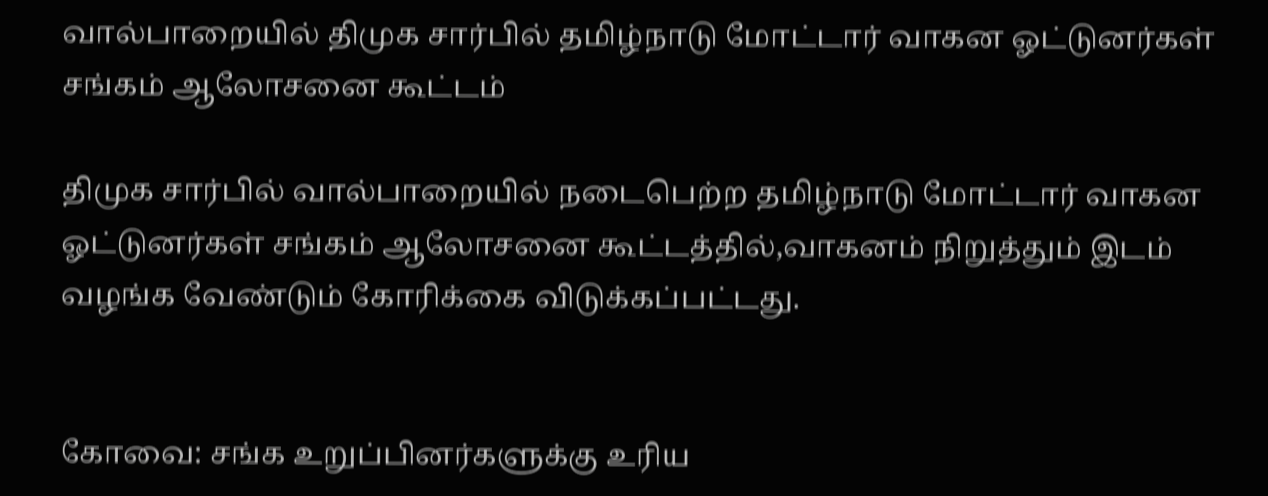வால்பாறையில் திமுக சார்பில் தமிழ்நாடு மோட்டார் வாகன ஓட்டுனர்கள் சங்கம் ஆலோசனை கூட்டம்

திமுக சார்பில் வால்பாறையில் நடைபெற்ற தமிழ்நாடு மோட்டார் வாகன ஓட்டுனர்கள் சங்கம் ஆலோசனை கூட்டத்தில்,வாகனம் நிறுத்தும் இடம் வழங்க வேண்டும் கோரிக்கை விடுக்கப்பட்டது.


கோவை: சங்க உறுப்பினர்களுக்கு உரிய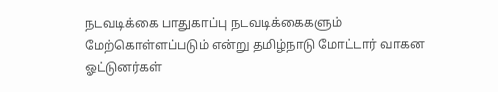நடவடிக்கை பாதுகாப்பு நடவடிக்கைகளும் மேற்கொள்ளப்படும் என்று தமிழ்நாடு மோட்டார் வாகன ஓட்டுனர்கள்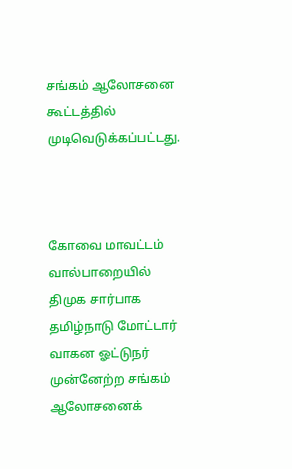சங்கம் ஆலோசனை கூட்டத்தில் முடிவெடுக்கப்பட்டது.



கோவை மாவட்டம் வால்பாறையில் திமுக சார்பாக தமிழ்நாடு மோட்டார் வாகன ஓட்டுநர் முன்னேற்ற சங்கம் ஆலோசனைக்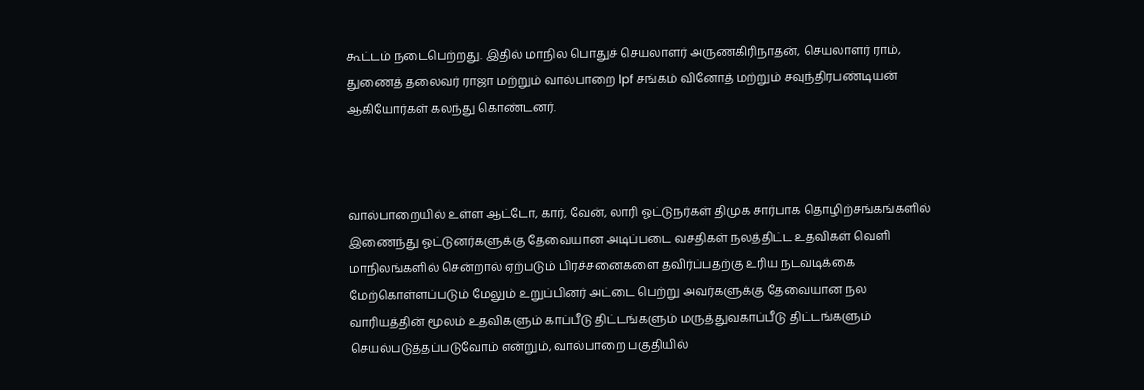கூட்டம் நடைபெற்றது. இதில் மாநில பொதுச் செயலாளர் அருணகிரிநாதன், செயலாளர் ராம், துணைத் தலைவர் ராஜா மற்றும் வால்பாறை lpf சங்கம் வினோத் மற்றும் சவுந்திரபண்டியன் ஆகியோர்கள் கலந்து கொண்டனர்.



வால்பாறையில் உள்ள ஆட்டோ, கார், வேன், லாரி ஓட்டுநர்கள் திமுக சார்பாக தொழிற்சங்கங்களில் இணைந்து ஓட்டுனர்களுக்கு தேவையான அடிப்படை வசதிகள் நலத்திட்ட உதவிகள் வெளி மாநிலங்களில் சென்றால் ஏற்படும் பிரச்சனைகளை தவிர்ப்பதற்கு உரிய நடவடிக்கை மேற்கொள்ளப்படும் மேலும் உறுப்பினர் அட்டை பெற்று அவர்களுக்கு தேவையான நல வாரியத்தின் மூலம் உதவிகளும் காப்பீடு திட்டங்களும் மருத்துவகாப்பீடு திட்டங்களும் செயல்படுத்தப்படுவோம் என்றும், வால்பாறை பகுதியில்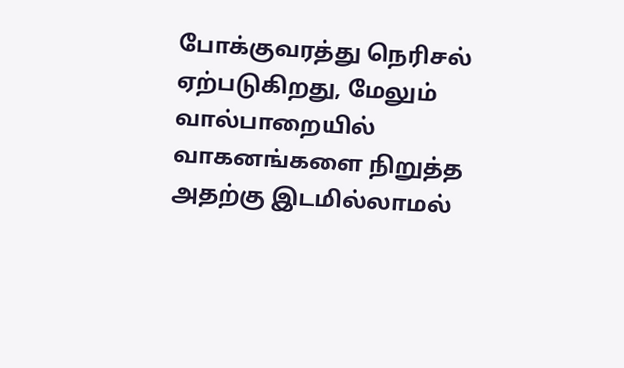போக்குவரத்து நெரிசல் ஏற்படுகிறது, மேலும் வால்பாறையில் வாகனங்களை நிறுத்த அதற்கு இடமில்லாமல்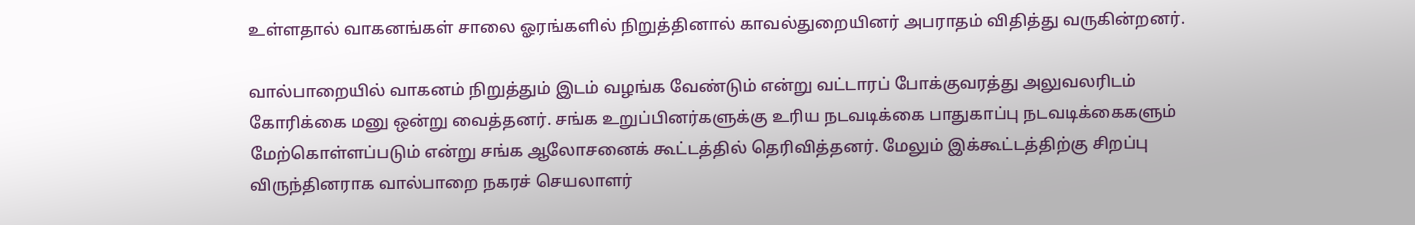உள்ளதால் வாகனங்கள் சாலை ஓரங்களில் நிறுத்தினால் காவல்துறையினர் அபராதம் விதித்து வருகின்றனர்.

வால்பாறையில் வாகனம் நிறுத்தும் இடம் வழங்க வேண்டும் என்று வட்டாரப் போக்குவரத்து அலுவலரிடம் கோரிக்கை மனு ஒன்று வைத்தனர். சங்க உறுப்பினர்களுக்கு உரிய நடவடிக்கை பாதுகாப்பு நடவடிக்கைகளும் மேற்கொள்ளப்படும் என்று சங்க ஆலோசனைக் கூட்டத்தில் தெரிவித்தனர். மேலும் இக்கூட்டத்திற்கு சிறப்பு விருந்தினராக வால்பாறை நகரச் செயலாளர்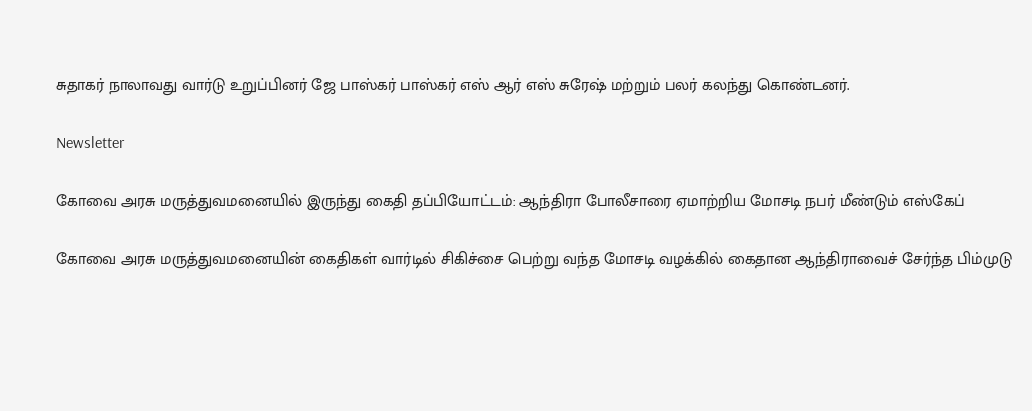சுதாகர் நாலாவது வார்டு உறுப்பினர் ஜே பாஸ்கர் பாஸ்கர் எஸ் ஆர் எஸ் சுரேஷ் மற்றும் பலர் கலந்து கொண்டனர்.

Newsletter

கோவை அரசு மருத்துவமனையில் இருந்து கைதி தப்பியோட்டம்: ஆந்திரா போலீசாரை ஏமாற்றிய மோசடி நபர் மீண்டும் எஸ்கேப்

கோவை அரசு மருத்துவமனையின் கைதிகள் வார்டில் சிகிச்சை பெற்று வந்த மோசடி வழக்கில் கைதான ஆந்திராவைச் சேர்ந்த பிம்முடு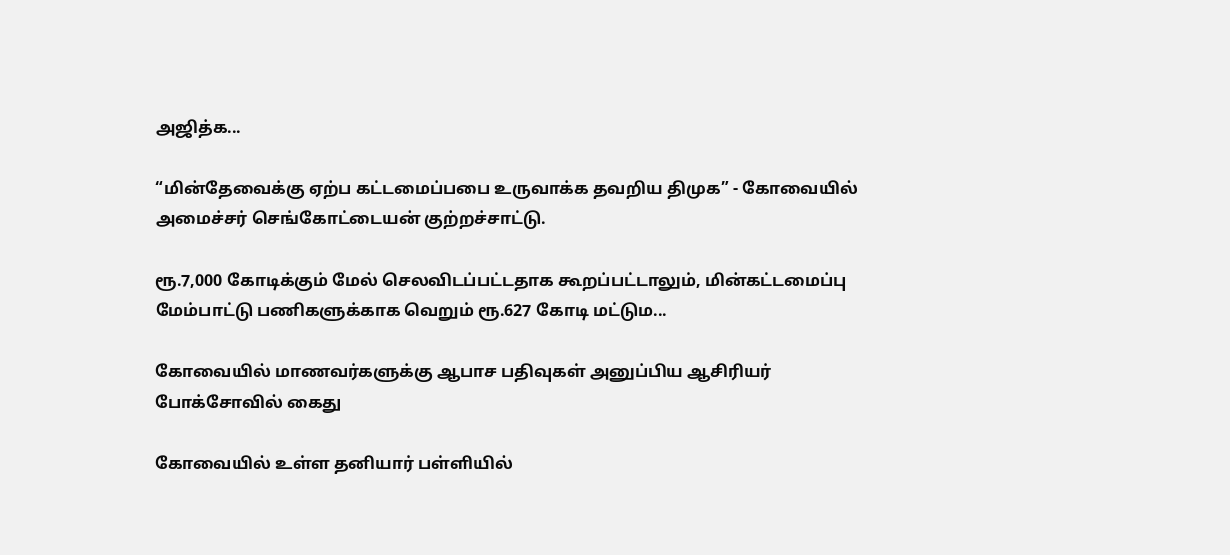அஜித்க...

“மின்தேவைக்கு ஏற்ப கட்டமைப்பபை உருவாக்க தவறிய திமுக” - கோவையில் அமைச்சர் செங்கோட்டையன் குற்றச்சாட்டு.

ரூ.7,000 கோடிக்கும் மேல் செலவிடப்பட்டதாக கூறப்பட்டாலும், மின்கட்டமைப்பு மேம்பாட்டு பணிகளுக்காக வெறும் ரூ.627 கோடி மட்டும...

கோவையில் மாணவர்களுக்கு ஆபாச பதிவுகள் அனுப்பிய ஆசிரியர் போக்சோவில் கைது

கோவையில் உள்ள தனியார் பள்ளியில்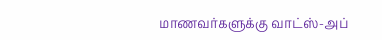மாணவர்களுக்கு வாட்ஸ்-அப்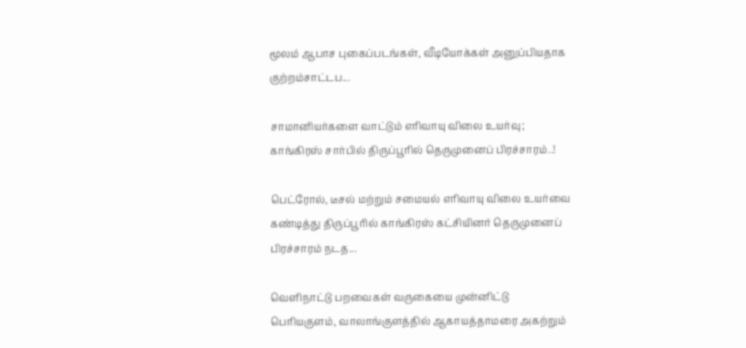மூலம் ஆபாச புகைப்படங்கள், வீடியோக்கள் அனுப்பியதாக குற்றம்சாட்டப...

சாமானியர்களை வாட்டும் எரிவாயு விலை உயர்வு; காங்கிரஸ் சார்பில் திருப்பூரில் தெருமுனைப் பிரச்சாரம்..!

பெட்ரோல், டீசல் மற்றும் சமையல் எரிவாயு விலை உயர்வை கண்டித்து திருப்பூரில் காங்கிரஸ் கட்சியினர் தெருமுனைப் பிரச்சாரம் நடத...

வெளிநாட்டு பறவைகள் வருகையை முன்னிட்டு பெரியகுளம், வாலாங்குளத்தில் ஆகாயத்தாமரை அகற்றும்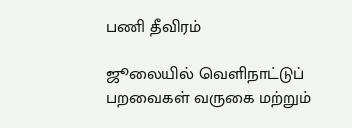பணி தீவிரம்

ஜூலையில் வெளிநாட்டுப் பறவைகள் வருகை மற்றும்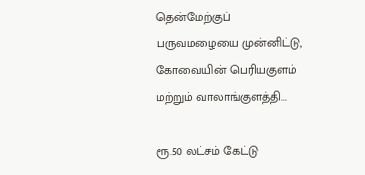தென்மேற்குப் பருவமழையை முன்னிட்டு, கோவையின் பெரியகுளம் மற்றும் வாலாங்குளத்தி...

ரூ.50 லட்சம் கேட்டு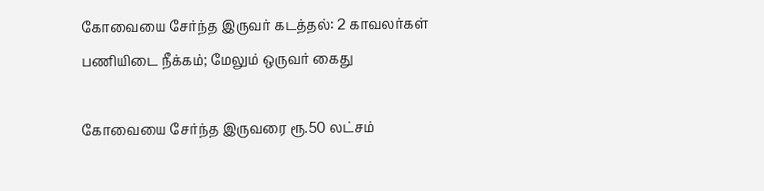கோவையை சேர்ந்த இருவர் கடத்தல்: 2 காவலர்கள் பணியிடை நீக்கம்; மேலும் ஒருவர் கைது

கோவையை சேர்ந்த இருவரை ரூ.50 லட்சம்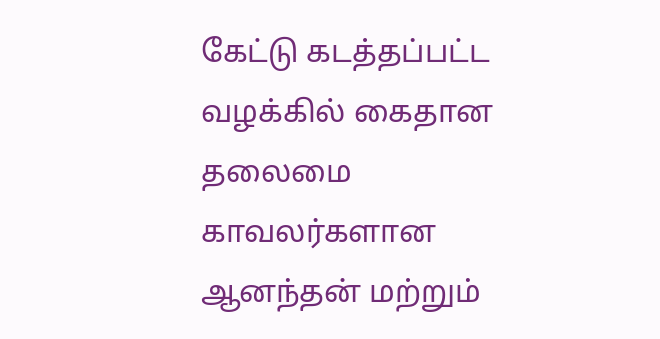கேட்டு கடத்தப்பட்ட வழக்கில் கைதான தலைமை காவலர்களான ஆனந்தன் மற்றும்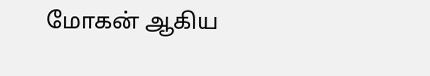மோகன் ஆகிய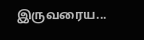இருவரைய...